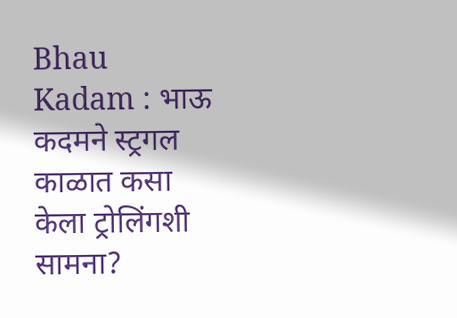Bhau Kadam : भाऊ कदमने स्ट्रगल काळात कसा केला ट्रोलिंगशी सामना?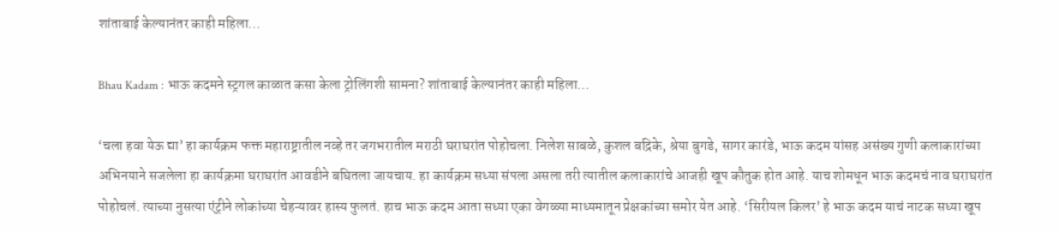शांताबाई केल्यानंतर काही महिला…

Bhau Kadam : भाऊ कदमने स्ट्रगल काळात कसा केला ट्रोलिंगशी सामना? शांताबाई केल्यानंतर काही महिला…

‘चला हवा येऊ द्या’ हा कार्यक्रम फक्त महाराष्ट्रातील नव्हे तर जगभरातील मराठी घराघरांत पोहोचला. निलेश साबळे, कुशल बद्रिके, श्रेया बुगडे, सागर कारंडे, भाऊ कदम यांसह असंख्य गुणी कलाकारांच्या अभिनयाने सजलेला हा कार्यक्रमा घराघरांत आवडीने बघितला जायचाय. हा कार्यक्रम सध्या संपला असला तरी त्यातील कलाकारांचे आजही खूप कौतुक होत आहे. याच शोमधून भाऊ कदमचं नाव घराघरांत पोहोचलं. त्याच्या नुसत्या एंट्रीने लोकांच्या चेहऱ्यावर हास्य फुलतं. हाच भाऊ कदम आता सध्या एका वेगळ्या माध्यमातून प्रेक्षकांच्या समोर येत आहे. ‘सिरीयल किलर’ हे भाऊ कदम याचं नाटक सध्या खूप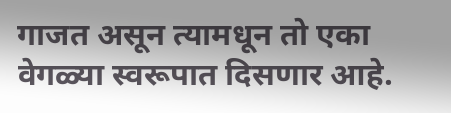गाजत असून त्यामधून तो एका वेगळ्या स्वरूपात दिसणार आहे.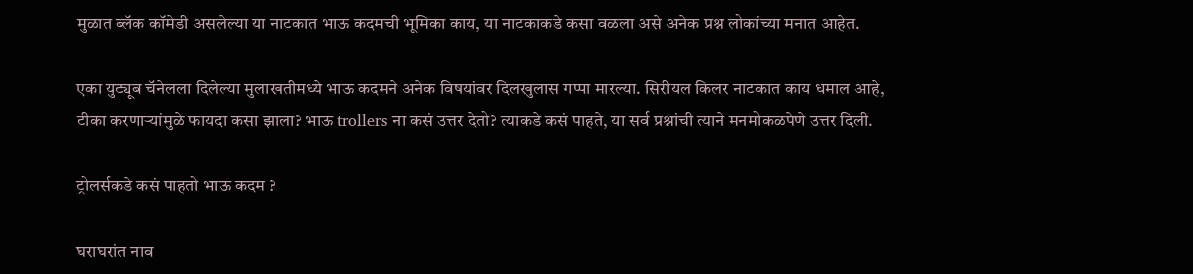मुळात ब्लॅक कॉमेडी असलेल्या या नाटकात भाऊ कदमची भूमिका काय, या नाटकाकडे कसा वळला असे अनेक प्रश्न लोकांच्या मनात आहेत.

एका युट्यूब चॅनेलला दिलेल्या मुलाखतीमध्ये भाऊ कदमने अनेक विषयांवर दिलखुलास गप्पा मारल्या. सिरीयल किलर नाटकात काय धमाल आहे, टीका करणाऱ्यांमुळे फायदा कसा झाला? भाऊ trollers ना कसं उत्तर देतो? त्याकडे कसं पाहते, या सर्व प्रश्नांची त्याने मनमोकळपेणे उत्तर दिली.

ट्रोलर्सकडे कसं पाहतो भाऊ कदम ?

घराघरांत नाव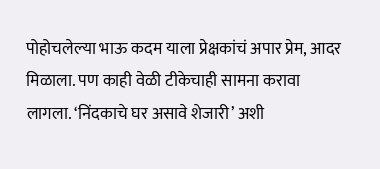पोहोचलेल्या भाऊ कदम याला प्रेक्षकांचं अपार प्रेम, आदर मिळाला. पण काही वेळी टीकेचाही सामना करावा लागला. ‘निंदकाचे घर असावे शेजारी’ अशी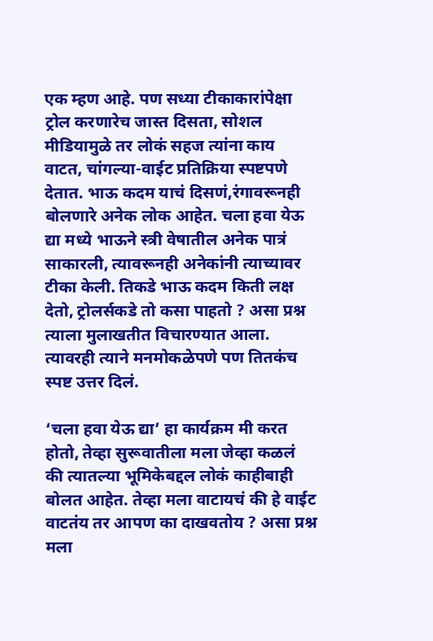एक म्हण आहे. पण सध्या टीकाकारांपेक्षा ट्रोल करणारेच जास्त दिसता, सोशल मीडियामुळे तर लोकं सहज त्यांना काय वाटत, चांगल्या-वाईट प्रतिक्रिया स्पष्टपणे देतात. भाऊ कदम याचं दिसणं,रंगावरूनही बोलणारे अनेक लोक आहेत. चला हवा येऊ द्या मध्ये भाऊने स्त्री वेषातील अनेक पात्रं साकारली, त्यावरूनही अनेकांनी त्याच्यावर टीका केली. तिकडे भाऊ कदम किती लक्ष देतो, ट्रोलर्सकडे तो कसा पाहतो ? असा प्रश्न त्याला मुलाखतीत विचारण्यात आला. त्यावरही त्याने मनमोकळेपणे पण तितकंच स्पष्ट उत्तर दिलं.

‘चला हवा येऊ द्या’ हा कार्यक्रम मी करत होतो, तेव्हा सुरूवातीला मला जेव्हा कळलं की त्यातल्या भूमिकेबद्दल लोकं काहीबाही बोलत आहेत. तेव्हा मला वाटायचं की हे वाईट वाटतंय तर आपण का दाखवतोय ? असा प्रश्न मला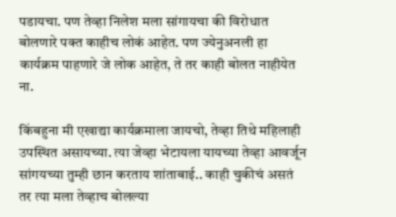पडायचा. पण तेव्हा निलेश मला सांगायचा की विरोधात बोलणारे पक्त काहीच लोकं आहेत. पण ज्येनुअनली हा कार्यक्रम पाहणारे जे लोक आहेत, ते तर काही बोलत नाहीयेत ना.

किंबहुना मी एखाद्या कार्यक्रमाला जायचो, तेव्हा तिथे महिलाही उपस्थित असायच्या. त्या जेव्हा भेटायला यायच्या तेव्हा आवर्जून सांगयच्या तुम्ही छान करताय शांताबाई.. काही चुकीचं असतं तर त्या मला तेव्हाच बोलल्या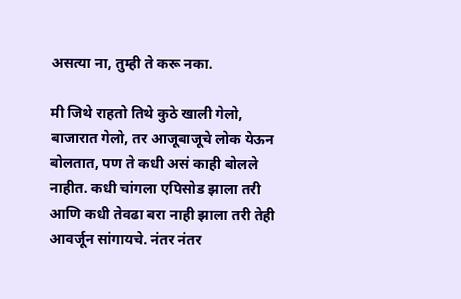असत्या ना, तुम्ही ते करू नका.

मी जिथे राहतो तिथे कुठे खाली गेलो, बाजारात गेलो, तर आजूबाजूचे लोक येऊन बोलतात, पण ते कधी असं काही बोलले नाहीत. कधी चांगला एपिसोड झाला तरी आणि कधी तेवढा बरा नाही झाला तरी तेही आवर्जून सांगायचे. नंतर नंतर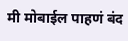मी मोबाईल पाहणं बंद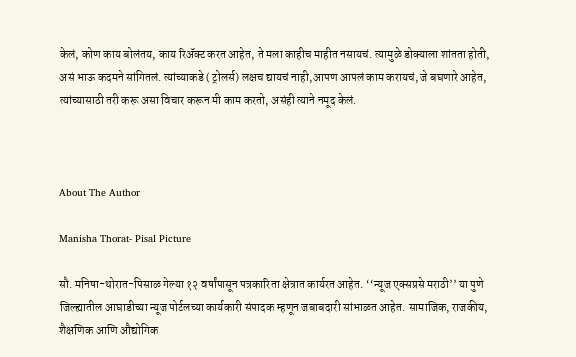केलं, कोण काय बोलंतय, काय रिॲक्ट करत आहेत, ते मला काहीच माहीत नसायचं. त्यामुळे डोक्याला शांतता होती, असं भाऊ कदमने सांगितलं. त्यांच्याकडे ( ट्रोलर्स) लक्षच द्यायचं नाही,आपण आपलं काम करायचं, जे बघणारे आहेत, त्यांच्यासाठी तरी करू असा विचार करून मी काम करतो, असंही त्याने नमूद केलं.



About The Author

Manisha Thorat- Pisal Picture

सौ. मनिषा-थोरात-पिसाळ गेल्या १२ वर्षांपासून पत्रकारिता क्षेत्रात कार्यरत आहेत. ‘‘न्यूज एक्सप्रसे मराठी’’ या पुणे जिल्ह्यातील आघाडीच्या न्यूज पोर्टलच्या कार्यकारी संपादक म्हणून जबाबदारी सांभाळत आहेत. सामाजिक, राजकीय, शैक्षणिक आणि औद्योगिक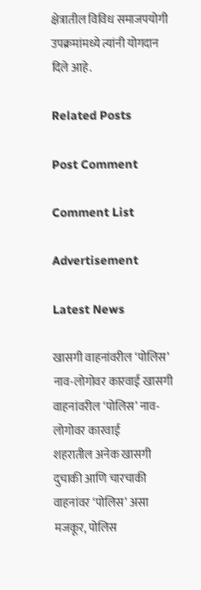क्षेत्रातील विविध समाजपयोगी उपक्रमांमध्ये त्यांनी योगदान दिले आहे.

Related Posts

Post Comment

Comment List

Advertisement

Latest News

खासगी वाहनांवरील ‘पोलिस’ नाव-लोगोवर कारवाई खासगी वाहनांवरील ‘पोलिस’ नाव-लोगोवर कारवाई
शहरातील अनेक खासगी दुचाकी आणि चारचाकी वाहनांवर ‘पोलिस’ असा मजकूर, पोलिस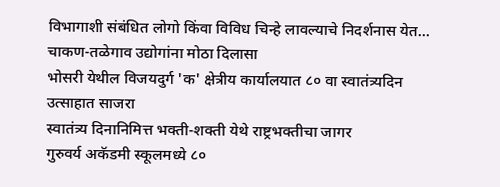विभागाशी संबंधित लोगो किंवा विविध चिन्हे लावल्याचे निदर्शनास येत...
चाकण-तळेगाव उद्योगांना मोठा दिलासा
भोसरी येथील विजयदुर्ग 'क' क्षेत्रीय कार्यालयात ८० वा स्वातंत्र्यदिन उत्साहात साजरा
स्वातंत्र्य दिनानिमित्त भक्ती-शक्ती येथे राष्ट्रभक्तीचा जागर
गुरुवर्य अकॅडमी स्कूलमध्ये ८०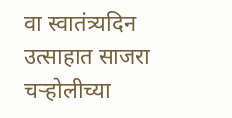वा स्वातंत्र्यदिन उत्साहात साजरा
चऱ्होलीच्या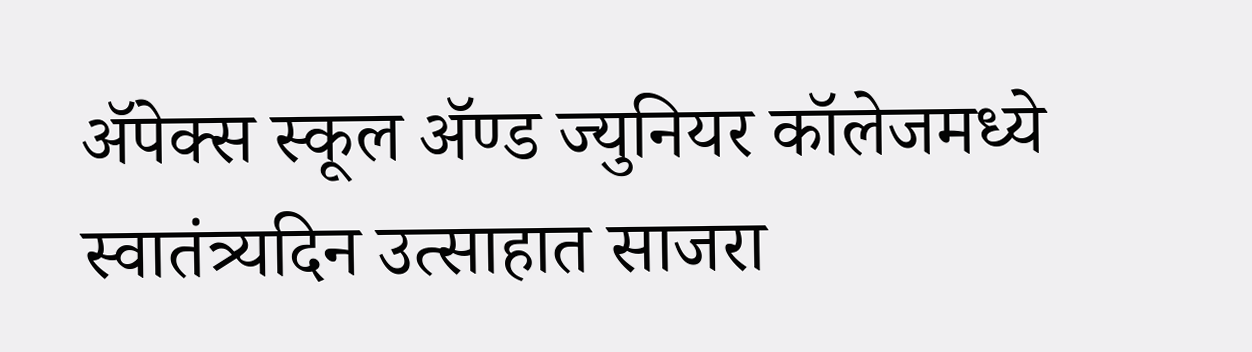अ‍ॅपेक्स स्कूल अ‍ॅण्ड ज्युनियर कॉलेजमध्ये स्वातंत्र्यदिन उत्साहात साजरा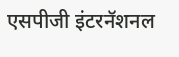एसपीजी इंटरनॅशनल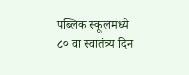पब्लिक स्कूलमध्ये ८० वा स्वातंत्र्य दिन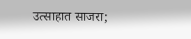उत्साहात साजरा;